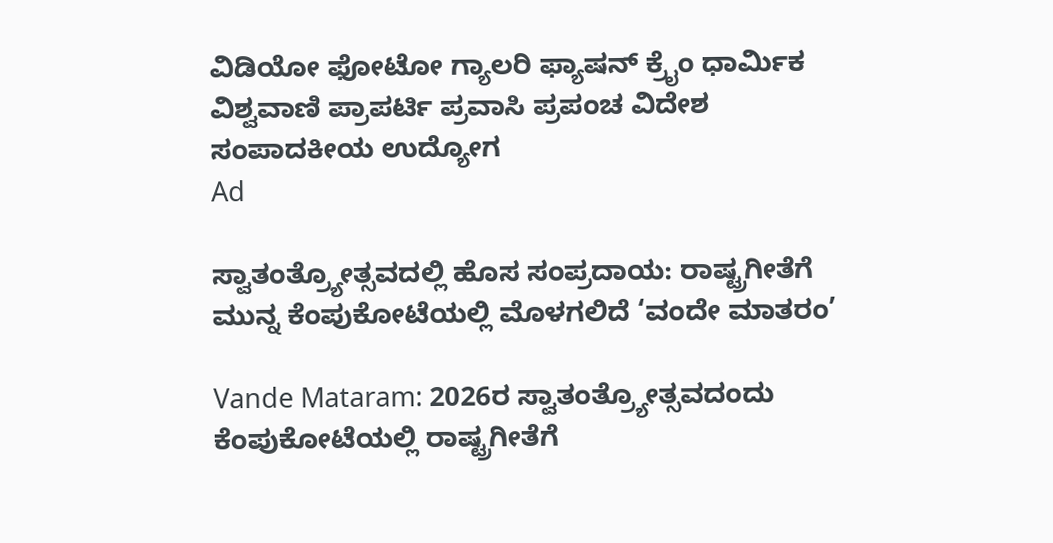ವಿಡಿಯೋ ಫೋಟೋ ಗ್ಯಾಲರಿ ಫ್ಯಾಷನ್ ಕ್ರೈಂ ಧಾರ್ಮಿಕ ವಿಶ್ವವಾಣಿ ಪ್ರಾಪರ್ಟಿ ಪ್ರವಾಸಿ ಪ್ರಪಂಚ ವಿದೇಶ ಸಂಪಾದಕೀಯ ಉದ್ಯೋಗ
Ad

ಸ್ವಾತಂತ್ರ್ಯೋತ್ಸವದಲ್ಲಿ ಹೊಸ ಸಂಪ್ರದಾಯ: ರಾಷ್ಟ್ರಗೀತೆಗೆ ಮುನ್ನ ಕೆಂಪುಕೋಟೆಯಲ್ಲಿ ಮೊಳಗಲಿದೆ ‘ವಂದೇ ಮಾತರಂ’

Vande Mataram: 2026ರ ಸ್ವಾತಂತ್ರ್ಯೋತ್ಸವದಂದು ಕೆಂಪುಕೋಟೆಯಲ್ಲಿ ರಾಷ್ಟ್ರಗೀತೆಗೆ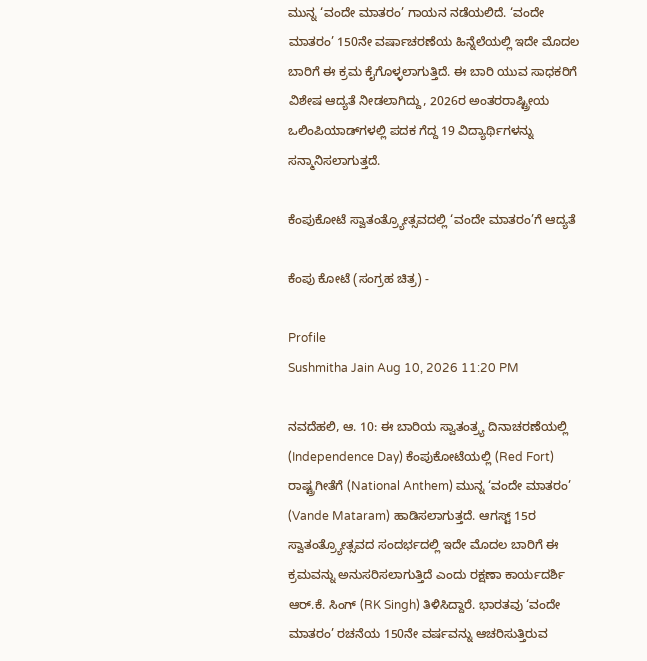ಮುನ್ನ ‘ವಂದೇ ಮಾತರಂ’ ಗಾಯನ ನಡೆಯಲಿದೆ. ‘ವಂದೇ ಮಾತರಂ’ 150ನೇ ವರ್ಷಾಚರಣೆಯ ಹಿನ್ನೆಲೆಯಲ್ಲಿ ಇದೇ ಮೊದಲ ಬಾರಿಗೆ ಈ ಕ್ರಮ ಕೈಗೊಳ್ಳಲಾಗುತ್ತಿದೆ. ಈ ಬಾರಿ ಯುವ ಸಾಧಕರಿಗೆ ವಿಶೇಷ ಆದ್ಯತೆ ನೀಡಲಾಗಿದ್ದು, 2026ರ ಅಂತರರಾಷ್ಟ್ರೀಯ ಒಲಿಂಪಿಯಾಡ್‌ಗಳಲ್ಲಿ ಪದಕ ಗೆದ್ದ 19 ವಿದ್ಯಾರ್ಥಿಗಳನ್ನು ಸನ್ಮಾನಿಸಲಾಗುತ್ತದೆ.

ಕೆಂಪುಕೋಟೆ ಸ್ವಾತಂತ್ರ್ಯೋತ್ಸವದಲ್ಲಿ ‘ವಂದೇ ಮಾತರಂ’ಗೆ ಆದ್ಯತೆ

ಕೆಂಪು ಕೋಟೆ (ಸಂಗ್ರಹ ಚಿತ್ರ) -

Profile
Sushmitha Jain Aug 10, 2026 11:20 PM

ನವದೆಹಲಿ, ಆ. 10: ಈ ಬಾರಿಯ ಸ್ವಾತಂತ್ರ್ಯ ದಿನಾಚರಣೆಯಲ್ಲಿ (Independence Day) ಕೆಂಪುಕೋಟೆಯಲ್ಲಿ (Red Fort) ರಾಷ್ಟ್ರಗೀತೆಗೆ (National Anthem) ಮುನ್ನ ‘ವಂದೇ ಮಾತರಂ’ (Vande Mataram) ಹಾಡಿಸಲಾಗುತ್ತದೆ. ಆಗಸ್ಟ್ 15ರ ಸ್ವಾತಂತ್ರ್ಯೋತ್ಸವದ ಸಂದರ್ಭದಲ್ಲಿ ಇದೇ ಮೊದಲ ಬಾರಿಗೆ ಈ ಕ್ರಮವನ್ನು ಅನುಸರಿಸಲಾಗುತ್ತಿದೆ ಎಂದು ರಕ್ಷಣಾ ಕಾರ್ಯದರ್ಶಿ ಆರ್.ಕೆ. ಸಿಂಗ್ (RK Singh) ತಿಳಿಸಿದ್ದಾರೆ. ಭಾರತವು ‘ವಂದೇ ಮಾತರಂ’ ರಚನೆಯ 150ನೇ ವರ್ಷವನ್ನು ಆಚರಿಸುತ್ತಿರುವ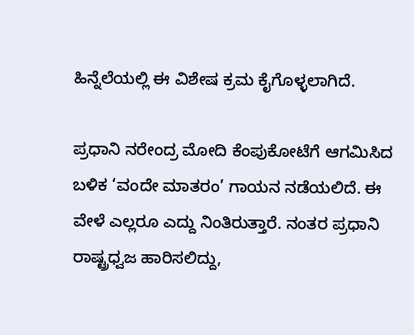ಹಿನ್ನೆಲೆಯಲ್ಲಿ ಈ ವಿಶೇಷ ಕ್ರಮ ಕೈಗೊಳ್ಳಲಾಗಿದೆ.

ಪ್ರಧಾನಿ ನರೇಂದ್ರ ಮೋದಿ ಕೆಂಪುಕೋಟೆಗೆ ಆಗಮಿಸಿದ ಬಳಿಕ ‘ವಂದೇ ಮಾತರಂ’ ಗಾಯನ ನಡೆಯಲಿದೆ. ಈ ವೇಳೆ ಎಲ್ಲರೂ ಎದ್ದು ನಿಂತಿರುತ್ತಾರೆ. ನಂತರ ಪ್ರಧಾನಿ ರಾಷ್ಟ್ರಧ್ವಜ ಹಾರಿಸಲಿದ್ದು,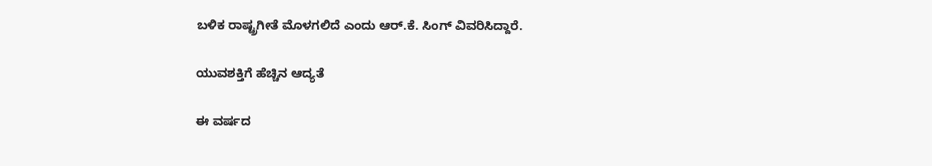ಬಳಿಕ ರಾಷ್ಟ್ರಗೀತೆ ಮೊಳಗಲಿದೆ ಎಂದು ಆರ್.ಕೆ. ಸಿಂಗ್ ವಿವರಿಸಿದ್ದಾರೆ.

ಯುವಶಕ್ತಿಗೆ ಹೆಚ್ಚಿನ ಆದ್ಯತೆ

ಈ ವರ್ಷದ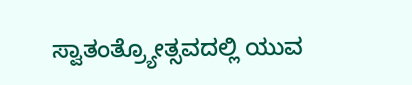ಸ್ವಾತಂತ್ರ್ಯೋತ್ಸವದಲ್ಲಿ ಯುವ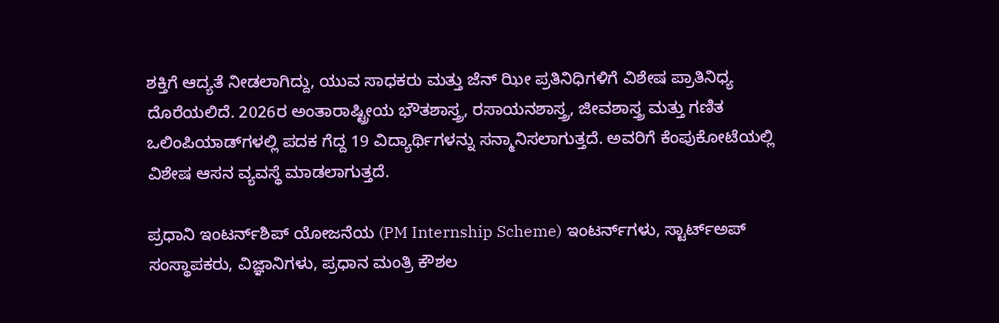ಶಕ್ತಿಗೆ ಆದ್ಯತೆ ನೀಡಲಾಗಿದ್ದು, ಯುವ ಸಾಧಕರು ಮತ್ತು ಜೆನ್‌ ಝೀ ಪ್ರತಿನಿಧಿಗಳಿಗೆ ವಿಶೇಷ ಪ್ರಾತಿನಿಧ್ಯ ದೊರೆಯಲಿದೆ. 2026ರ ಅಂತಾರಾಷ್ಟ್ರೀಯ ಭೌತಶಾಸ್ತ್ರ, ರಸಾಯನಶಾಸ್ತ್ರ, ಜೀವಶಾಸ್ತ್ರ ಮತ್ತು ಗಣಿತ ಒಲಿಂಪಿಯಾಡ್‌ಗಳಲ್ಲಿ ಪದಕ ಗೆದ್ದ 19 ವಿದ್ಯಾರ್ಥಿಗಳನ್ನು ಸನ್ಮಾನಿಸಲಾಗುತ್ತದೆ. ಅವರಿಗೆ ಕೆಂಪುಕೋಟೆಯಲ್ಲಿ ವಿಶೇಷ ಆಸನ ವ್ಯವಸ್ಥೆ ಮಾಡಲಾಗುತ್ತದೆ.

ಪ್ರಧಾನಿ ಇಂಟರ್ನ್‌ಶಿಪ್ ಯೋಜನೆಯ (PM Internship Scheme) ಇಂಟರ್ನ್‌ಗಳು, ಸ್ಟಾರ್ಟ್‌ಅಪ್ ಸಂಸ್ಥಾಪಕರು, ವಿಜ್ಞಾನಿಗಳು, ಪ್ರಧಾನ ಮಂತ್ರಿ ಕೌಶಲ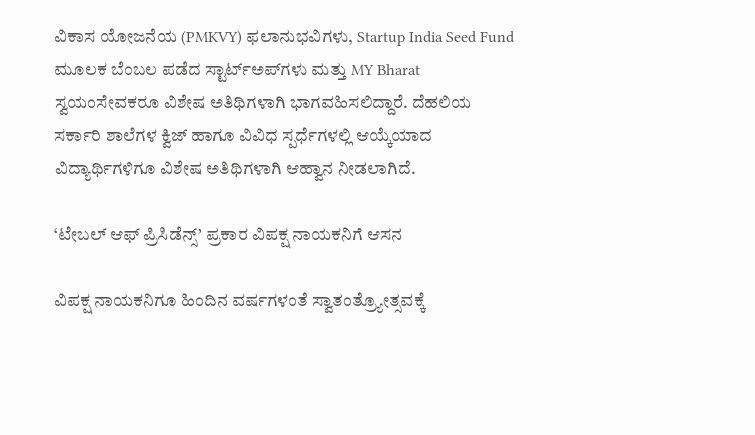ವಿಕಾಸ ಯೋಜನೆಯ (PMKVY) ಫಲಾನುಭವಿಗಳು, Startup India Seed Fund ಮೂಲಕ ಬೆಂಬಲ ಪಡೆದ ಸ್ಟಾರ್ಟ್‌ಅಪ್‌ಗಳು ಮತ್ತು MY Bharat ಸ್ವಯಂಸೇವಕರೂ ವಿಶೇಷ ಅತಿಥಿಗಳಾಗಿ ಭಾಗವಹಿಸಲಿದ್ದಾರೆ. ದೆಹಲಿಯ ಸರ್ಕಾರಿ ಶಾಲೆಗಳ ಕ್ವಿಜ್ ಹಾಗೂ ವಿವಿಧ ಸ್ಪರ್ಧೆಗಳಲ್ಲಿ ಆಯ್ಕೆಯಾದ ವಿದ್ಯಾರ್ಥಿಗಳಿಗೂ ವಿಶೇಷ ಅತಿಥಿಗಳಾಗಿ ಆಹ್ವಾನ ನೀಡಲಾಗಿದೆ.

‘ಟೇಬಲ್ ಆಫ್ ಪ್ರಿಸಿಡೆನ್ಸ್’ ಪ್ರಕಾರ ವಿಪಕ್ಷ ನಾಯಕನಿಗೆ ಆಸನ

ವಿಪಕ್ಷ ನಾಯಕನಿಗೂ ಹಿಂದಿನ ವರ್ಷಗಳಂತೆ ಸ್ವಾತಂತ್ರ್ಯೋತ್ಸವಕ್ಕೆ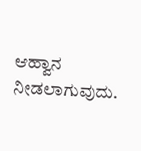ಆಹ್ವಾನ ನೀಡಲಾಗುವುದು.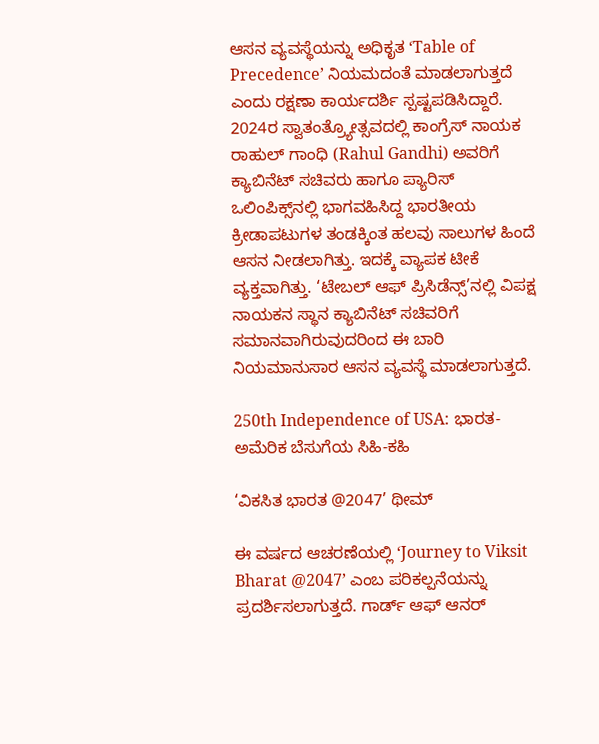ಆಸನ ವ್ಯವಸ್ಥೆಯನ್ನು ಅಧಿಕೃತ ‘Table of Precedence’ ನಿಯಮದಂತೆ ಮಾಡಲಾಗುತ್ತದೆ ಎಂದು ರಕ್ಷಣಾ ಕಾರ್ಯದರ್ಶಿ ಸ್ಪಷ್ಟಪಡಿಸಿದ್ದಾರೆ. 2024ರ ಸ್ವಾತಂತ್ರ್ಯೋತ್ಸವದಲ್ಲಿ ಕಾಂಗ್ರೆಸ್ ನಾಯಕ ರಾಹುಲ್ ಗಾಂಧಿ (Rahul Gandhi) ಅವರಿಗೆ ಕ್ಯಾಬಿನೆಟ್ ಸಚಿವರು ಹಾಗೂ ಪ್ಯಾರಿಸ್ ಒಲಿಂಪಿಕ್ಸ್‌ನಲ್ಲಿ ಭಾಗವಹಿಸಿದ್ದ ಭಾರತೀಯ ಕ್ರೀಡಾಪಟುಗಳ ತಂಡಕ್ಕಿಂತ ಹಲವು ಸಾಲುಗಳ ಹಿಂದೆ ಆಸನ ನೀಡಲಾಗಿತ್ತು. ಇದಕ್ಕೆ ವ್ಯಾಪಕ ಟೀಕೆ ವ್ಯಕ್ತವಾಗಿತ್ತು. ‘ಟೇಬಲ್ ಆಫ್ ಪ್ರಿಸಿಡೆನ್ಸ್’ನಲ್ಲಿ ವಿಪಕ್ಷ ನಾಯಕನ ಸ್ಥಾನ ಕ್ಯಾಬಿನೆಟ್ ಸಚಿವರಿಗೆ ಸಮಾನವಾಗಿರುವುದರಿಂದ ಈ ಬಾರಿ ನಿಯಮಾನುಸಾರ ಆಸನ ವ್ಯವಸ್ಥೆ ಮಾಡಲಾಗುತ್ತದೆ.

250th Independence of USA: ಭಾರತ-ಅಮೆರಿಕ ಬೆಸುಗೆಯ ಸಿಹಿ-ಕಹಿ

‘ವಿಕಸಿತ ಭಾರತ @2047’ ಥೀಮ್

ಈ ವರ್ಷದ ಆಚರಣೆಯಲ್ಲಿ ‘Journey to Viksit Bharat @2047’ ಎಂಬ ಪರಿಕಲ್ಪನೆಯನ್ನು ಪ್ರದರ್ಶಿಸಲಾಗುತ್ತದೆ. ಗಾರ್ಡ್ ಆಫ್ ಆನರ್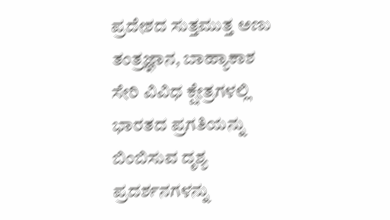ಪ್ರದೇಶದ ಸುತ್ತಮುತ್ತ ಅಣು ತಂತ್ರಜ್ಞಾನ, ಬಾಹ್ಯಾಕಾಶ ಸೇರಿ ವಿವಿಧ ಕ್ಷೇತ್ರಗಳಲ್ಲಿ ಭಾರತದ ಪ್ರಗತಿಯನ್ನು ಬಿಂಬಿಸುವ ದೃಶ್ಯ ಪ್ರದರ್ಶನಗಳನ್ನು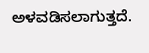ಅಳವಡಿಸಲಾಗುತ್ತದೆ.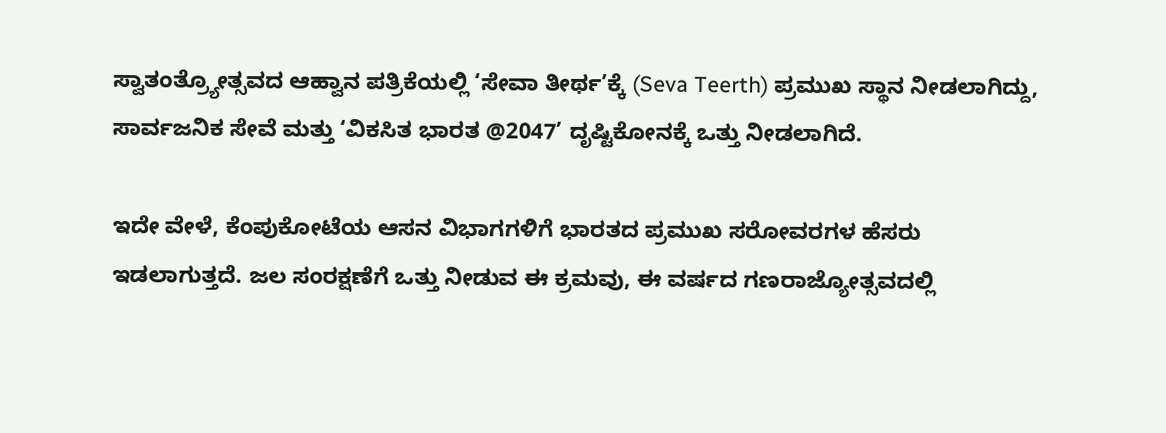ಸ್ವಾತಂತ್ರ್ಯೋತ್ಸವದ ಆಹ್ವಾನ ಪತ್ರಿಕೆಯಲ್ಲಿ ‘ಸೇವಾ ತೀರ್ಥ’ಕ್ಕೆ (Seva Teerth) ಪ್ರಮುಖ ಸ್ಥಾನ ನೀಡಲಾಗಿದ್ದು, ಸಾರ್ವಜನಿಕ ಸೇವೆ ಮತ್ತು ‘ವಿಕಸಿತ ಭಾರತ @2047’ ದೃಷ್ಟಿಕೋನಕ್ಕೆ ಒತ್ತು ನೀಡಲಾಗಿದೆ.

ಇದೇ ವೇಳೆ, ಕೆಂಪುಕೋಟೆಯ ಆಸನ ವಿಭಾಗಗಳಿಗೆ ಭಾರತದ ಪ್ರಮುಖ ಸರೋವರಗಳ ಹೆಸರು ಇಡಲಾಗುತ್ತದೆ. ಜಲ ಸಂರಕ್ಷಣೆಗೆ ಒತ್ತು ನೀಡುವ ಈ ಕ್ರಮವು, ಈ ವರ್ಷದ ಗಣರಾಜ್ಯೋತ್ಸವದಲ್ಲಿ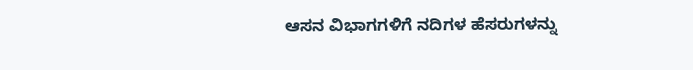ಆಸನ ವಿಭಾಗಗಳಿಗೆ ನದಿಗಳ ಹೆಸರುಗಳನ್ನು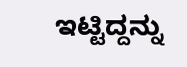ಇಟ್ಟಿದ್ದನ್ನು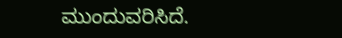ಮುಂದುವರಿಸಿದೆ.